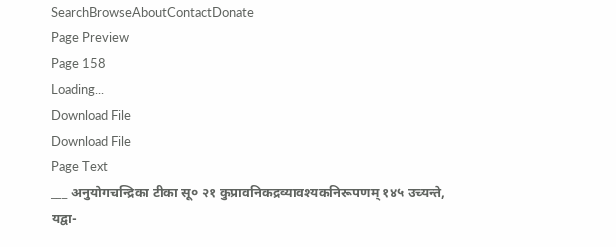SearchBrowseAboutContactDonate
Page Preview
Page 158
Loading...
Download File
Download File
Page Text
___ अनुयोगचन्द्रिका टीका सू० २१ कुप्रावनिकद्रव्यावश्यकनिरूपणम् १४५ उच्यन्ते, यद्वा-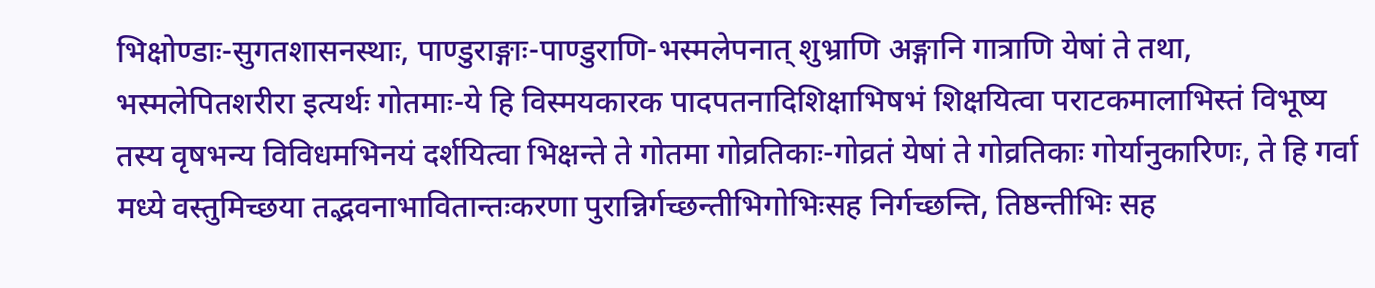भिक्षोण्डाः-सुगतशासनस्थाः, पाण्डुराङ्गाः-पाण्डुराणि-भस्मलेपनात् शुभ्राणि अङ्गानि गात्राणि येषां ते तथा, भस्मलेपितशरीरा इत्यर्थः गोतमाः-ये हि विस्मयकारक पादपतनादिशिक्षाभिषभं शिक्षयित्वा पराटकमालाभिस्तं विभूष्य तस्य वृषभन्य विविधमभिनयं दर्शयित्वा भिक्षन्ते ते गोतमा गोव्रतिकाः-गोव्रतं येषां ते गोव्रतिकाः गोर्यानुकारिणः, ते हि गर्वा मध्ये वस्तुमिच्छया तद्भवनाभावितान्तःकरणा पुरान्निर्गच्छन्तीभिगोभिःसह निर्गच्छन्ति, तिष्ठन्तीभिः सह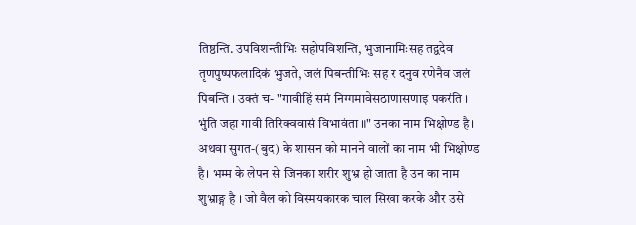तिष्ठन्ति. उपविशन्तीभिः सहोपविशन्ति, भुजानामिःसह तद्वदेव तृणपुष्पफलादिकं भुजते, जलं पिबन्तीभिः सह र दनुव रणेनैव जलं पिबन्ति । उक्तं च- "गावीहिं समं निग्गमावेसठाणासणाइ पकरंति । भुंति जहा गावी तिरिक्ववासं विभावंता ॥" उनका नाम भिक्षोण्ड है। अथवा सुगत-(बुद) के शासन को मानने वालों का नाम भी भिक्षोण्ड है। भम्म के लेपन से जिनका शरीर शुभ्र हो जाता है उन का नाम शुभ्राङ्ग है । जो वैल को विस्मयकारक चाल सिखा करके और उसे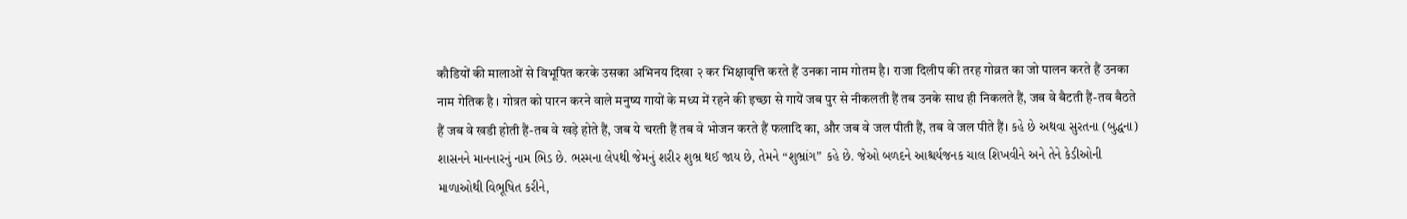कौडियों की मालाओं से विभूपित करके उसका अभिनय दिखा २ कर भिक्षावृत्ति करते हैं उनका नाम गोतम है। राजा दिलीप की तरह गोव्रत का जो पालन करते हैं उनका नाम गेतिक है । गोत्रत को पारन करने वाले मनुष्य गायों के मध्य में रहने की इच्छा से गायें जब पुर से नीकलती हैं तब उनके साथ ही निकलते हैं, जब वे बैटती हैं-तव बैठते हैं जब वे खडी होती हैं-तब वे खड़े होते हैं, जब ये चरती हैं तब वे भोजन करते हैं फलादि का, और जब वे जल पीती हैं, तब वे जल पीते हैं। કહે છે અથવા સુરતના (બુદ્ધના) શાસનને માનનારનું નામ ભિડ છે. ભસ્મના લેપથી જેમનું શરીર શુભ્ર થઈ જાય છે, તેમને “શુભ્રાંગ” કહે છે. જેઓ બળદને આશ્ચર્યજનક ચાલ શિખવીને અને તેને કેડીઓની માળાઓથી વિભૂષિત કરીને,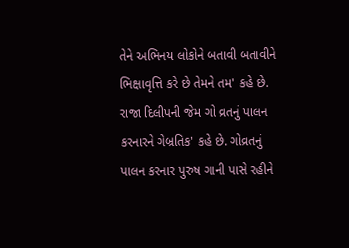તેને અભિનય લોકોને બતાવી બતાવીને ભિક્ષાવૃત્તિ કરે છે તેમને તમ' કહે છે. રાજા દિલીપની જેમ ગો વ્રતનું પાલન કરનારને ગેબ્રતિક' કહે છે. ગોવ્રતનું પાલન કરનાર પુરુષ ગાની પાસે રહીને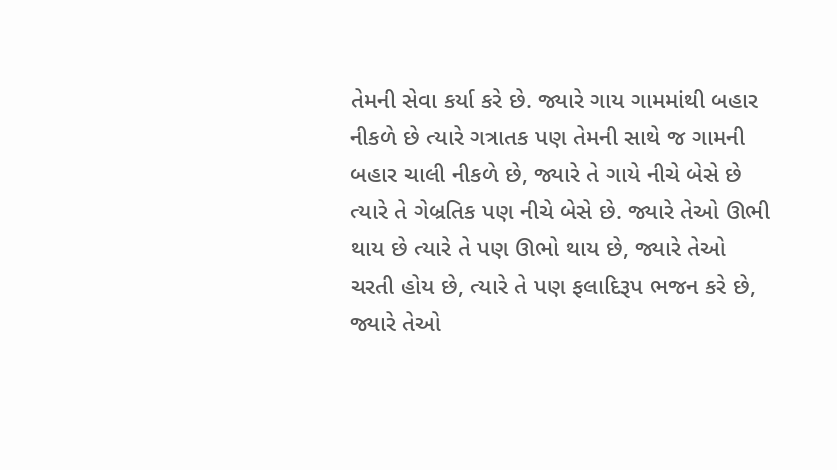તેમની સેવા કર્યા કરે છે. જ્યારે ગાય ગામમાંથી બહાર નીકળે છે ત્યારે ગત્રાતક પણ તેમની સાથે જ ગામની બહાર ચાલી નીકળે છે, જ્યારે તે ગાયે નીચે બેસે છે ત્યારે તે ગેબ્રતિક પણ નીચે બેસે છે. જ્યારે તેઓ ઊભી થાય છે ત્યારે તે પણ ઊભો થાય છે, જ્યારે તેઓ ચરતી હોય છે, ત્યારે તે પણ ફલાદિરૂપ ભજન કરે છે, જ્યારે તેઓ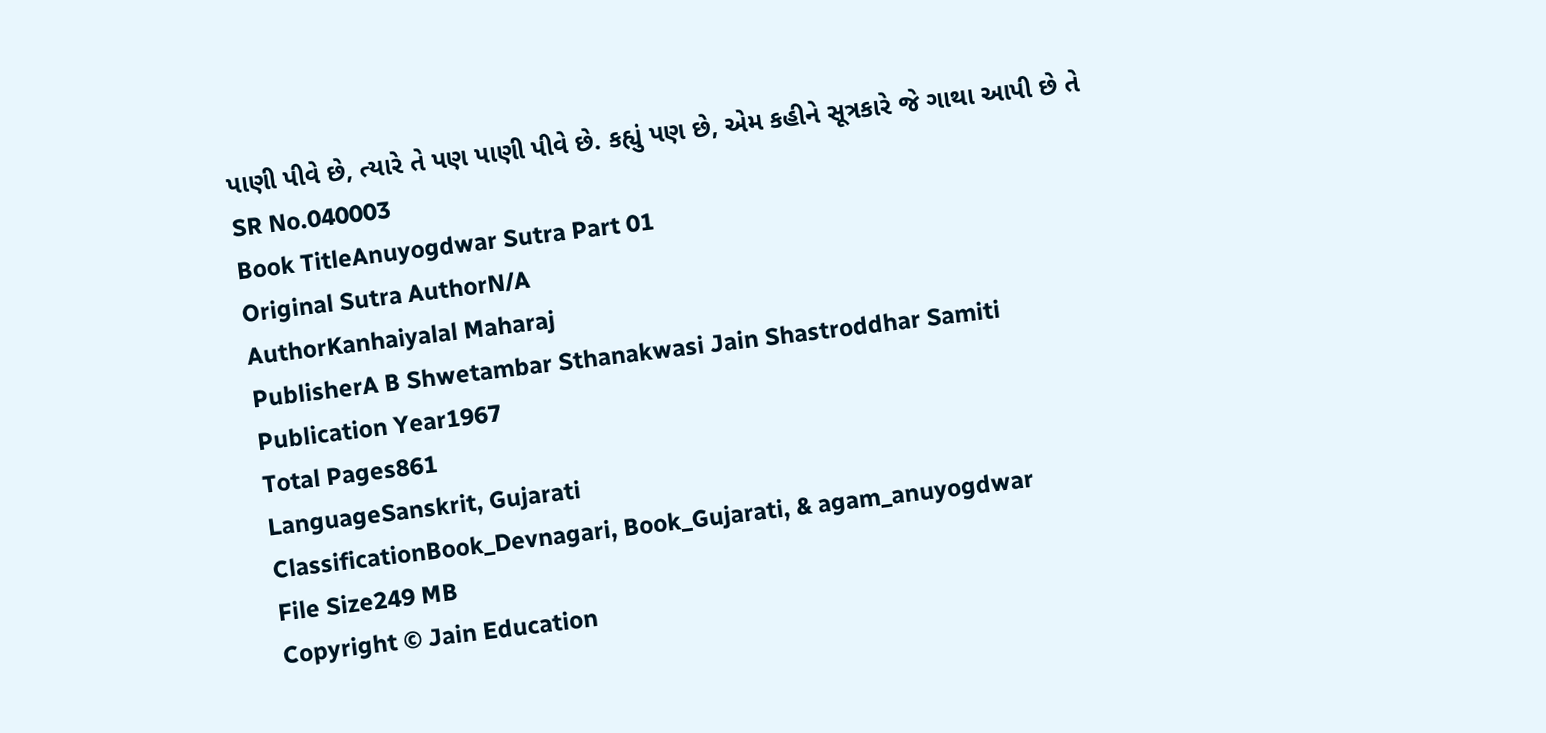પાણી પીવે છે, ત્યારે તે પણ પાણી પીવે છે. કહ્યું પણ છે, એમ કહીને સૂત્રકારે જે ગાથા આપી છે તે
SR No.040003
Book TitleAnuyogdwar Sutra Part 01
Original Sutra AuthorN/A
AuthorKanhaiyalal Maharaj
PublisherA B Shwetambar Sthanakwasi Jain Shastroddhar Samiti
Publication Year1967
Total Pages861
LanguageSanskrit, Gujarati
ClassificationBook_Devnagari, Book_Gujarati, & agam_anuyogdwar
File Size249 MB
Copyright © Jain Education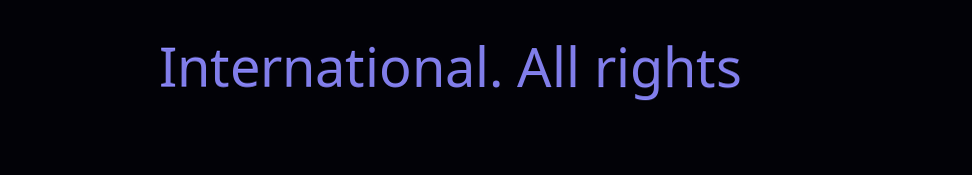International. All rights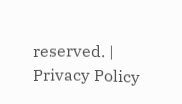reserved. | Privacy Policy